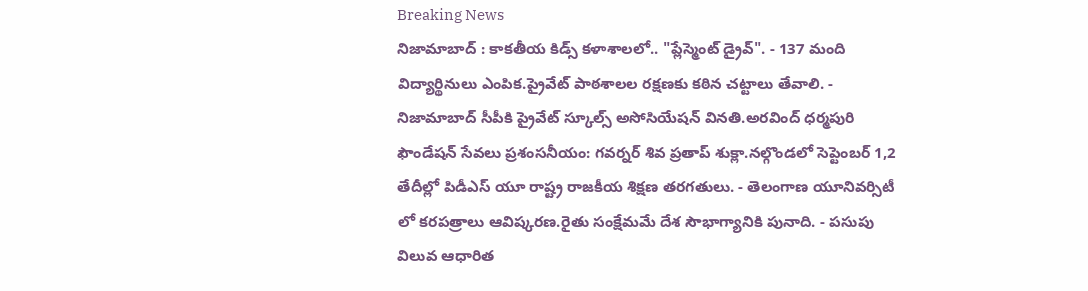Breaking News
నిజామాబాద్ : కాకతీయ కిడ్స్ కళాశాలలో.. "ప్లేస్మెంట్ డ్రైవ్". - 137 మంది విద్యార్థినులు ఎంపిక.ప్రైవేట్ పాఠశాలల రక్షణకు కఠిన చట్టాలు తేవాలి. - నిజామాబాద్ సీపీకి ప్రైవేట్ స్కూల్స్ అసోసియేషన్ వినతి.అరవింద్‌ ధర్మపురి ఫౌండేషన్‌ సేవలు ప్రశంసనీయం: గవర్నర్‌ శివ ప్రతాప్‌ శుక్లా.నల్గొండలో సెప్టెంబర్ 1,2 తేదీల్లో పిడీఎస్ యూ రాష్ట్ర రాజకీయ శిక్షణ తరగతులు. - తెలంగాణ యూనివర్సిటీ లో కరపత్రాలు ఆవిష్కరణ.రైతు సంక్షేమమే దేశ సౌభాగ్యానికి పునాది. - పసుపు విలువ ఆధారిత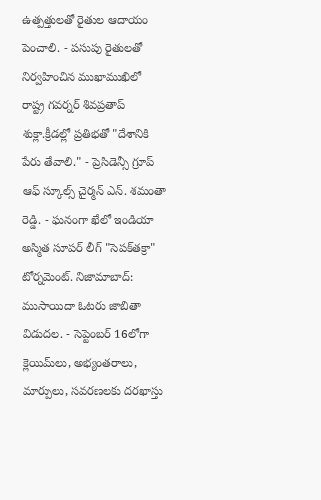ఉత్పత్తులతో రైతుల ఆదాయం పెంచాలి. - పసుపు రైతులతో నిర్వహించిన ముఖాముఖిలో రాష్ట్ర గవర్నర్‌ శివప్రతాప్‌ శుక్లా.క్రీడల్లో ప్రతిభతో "దేశానికి పేరు తేవాలి." - ప్రెసిడెన్సీ గ్రూప్ ఆఫ్ స్కూల్స్ చైర్మన్ ఎన్. శమంతా రెడ్డి. - ఘనంగా ఖేలో ఇండియా అస్మిత సూపర్ లీగ్ "సెపక్‌తక్రా" టోర్నమెంట్. నిజామాబాద్: ముసాయిదా ఓటరు జాబితా విడుదల. - సెప్టెంబర్ 16లోగా క్లెయిమ్‌లు, అభ్యంతరాలు, మార్పులు, సవరణలకు దరఖాస్తు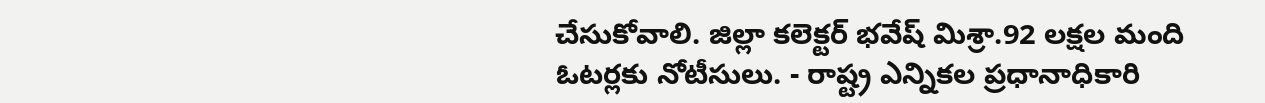చేసుకోవాలి. జిల్లా కలెక్టర్ భవేష్ మిశ్రా.92 లక్షల మంది ఓటర్లకు నోటీసులు. - రాష్ట్ర ఎన్నికల ప్రధానాధికారి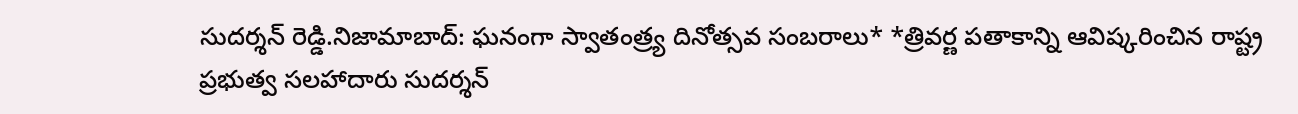సుదర్శన్ రెడ్డి.నిజామాబాద్: ఘనంగా స్వాతంత్ర్య దినోత్సవ సంబరాలు* *త్రివర్ణ పతాకాన్ని ఆవిష్కరించిన రాష్ట్ర ప్రభుత్వ సలహాదారు సుదర్శన్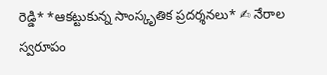రెడ్డి* *ఆకట్టుకున్న సాంస్కృతిక ప్రదర్శనలు* ✍ నేరాల స్వరూపం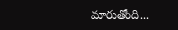మారుతోంది...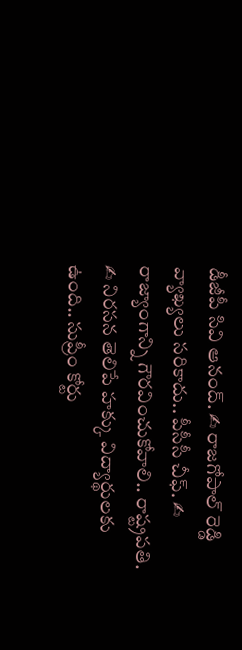డీజీపీ సివి ఆనంద్. ✍ రాజగోపాల్ రెడ్డి వ్యాఖ్యలు సరికాదు.. పీసీసీ చీఫ్. ✍ రాజ్యాంగాన్ని గౌరవించుకోవాలి.. రాష్ట్రపతి. ✍ నిరసన తెలిపే హక్కు విద్యార్థులకు ఉంది.. సుప్రీం కోర్టు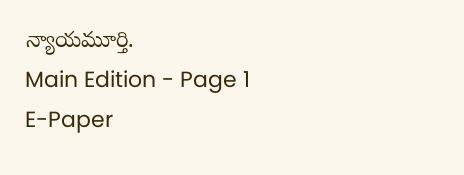న్యాయమూర్తి.
Main Edition - Page 1
E-Paper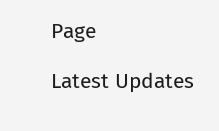Page

Latest Updates